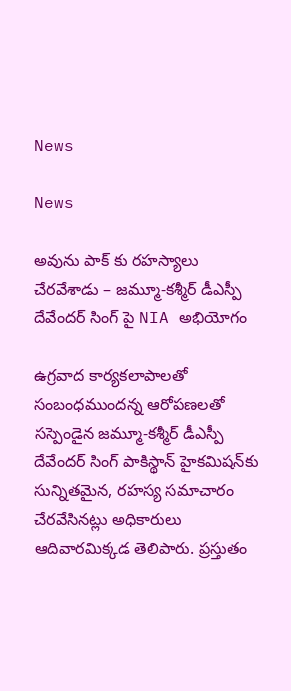News

News

అవును పాక్ కు రహస్యాలు చేరవేశాడు – జమ్మూ-కశ్మీర్‌ డీఎస్పీ దేవేందర్‌ సింగ్‌ పై NIA అభియోగం

ఉగ్రవాద కార్యకలాపాలతో సంబంధముందన్న ఆరోపణలతో సస్పెండైన జమ్మూ-కశ్మీర్‌ డీఎస్పీ దేవేందర్‌ సింగ్‌ పాకిస్థాన్‌ హైకమిషన్‌కు సున్నితమైన, రహస్య సమాచారం చేరవేసినట్లు అధికారులు ఆదివారమిక్కడ తెలిపారు. ప్రస్తుతం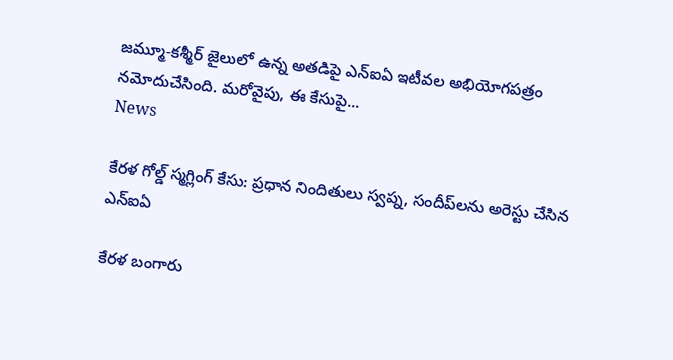జమ్మూ-కశ్మీర్‌ జైలులో ఉన్న అతడిపై ఎన్‌ఐఏ ఇటీవల అభియోగపత్రం నమోదుచేసింది. మరోవైపు, ఈ కేసుపై...
News

కేరళ గోల్డ్ స్మగ్లింగ్ కేసు: ప్రధాన నిందితులు స్వప్న, సందీప్‌లను అరెస్టు చేసిన ఎన్‌ఐఏ

కేరళ బంగారు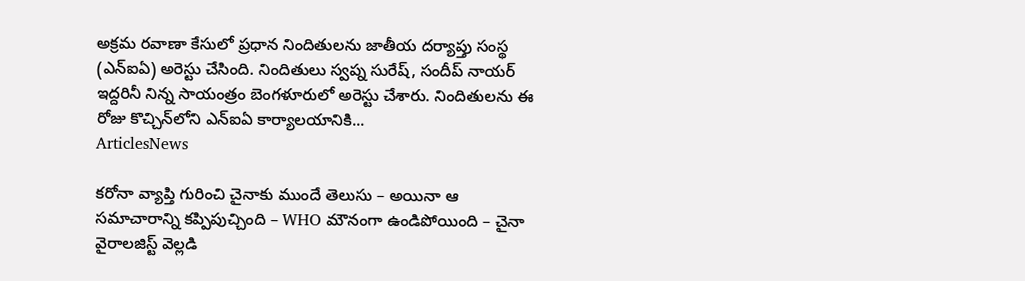అక్రమ రవాణా కేసులో ప్రధాన నిందితులను జాతీయ దర్యాప్తు సంస్థ (ఎన్‌ఐఏ) అరెస్టు చేసింది. నిందితులు స్వప్న సురేష్, సందీప్ నాయర్ ఇద్దరినీ నిన్న సాయంత్రం బెంగళూరులో అరెస్టు చేశారు. నిందితులను ఈ రోజు కొచ్చిన్‌లోని ఎన్‌ఐఏ కార్యాలయానికి...
ArticlesNews

కరోనా వ్యాప్తి గురించి చైనాకు ముందే తెలుసు – అయినా ఆ సమాచారాన్ని కప్పిపుచ్చింది – WHO మౌనంగా ఉండిపోయింది – చైనా వైరాలజిస్ట్ వెల్లడి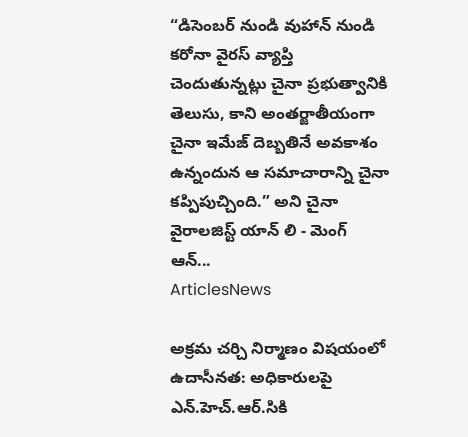“డిసెంబర్ నుండి వుహాన్ నుండి కరోనా వైరస్ వ్యాప్తి చెందుతున్నట్లు చైనా ప్రభుత్వానికి తెలుసు, కాని అంతర్జాతీయంగా చైనా ఇమేజ్ దెబ్బతినే అవకాశం ఉన్నందున ఆ సమాచారాన్ని చైనా కప్పిపుచ్చింది.” అని చైనా వైరాలజిస్ట్ యాన్ లి - మెంగ్ ఆన్...
ArticlesNews

అక్రమ చర్చి నిర్మాణం విషయంలో ఉదాసీనత: అధికారులపై ఎన్.హెచ్.ఆర్.సికి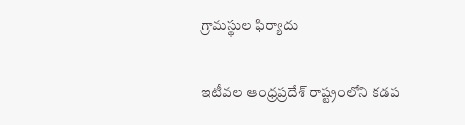గ్రామస్థుల ఫిర్యాదు

ఇటీవల ఆంధ్రప్రదేశ్ రాష్ట్రంలోని కడప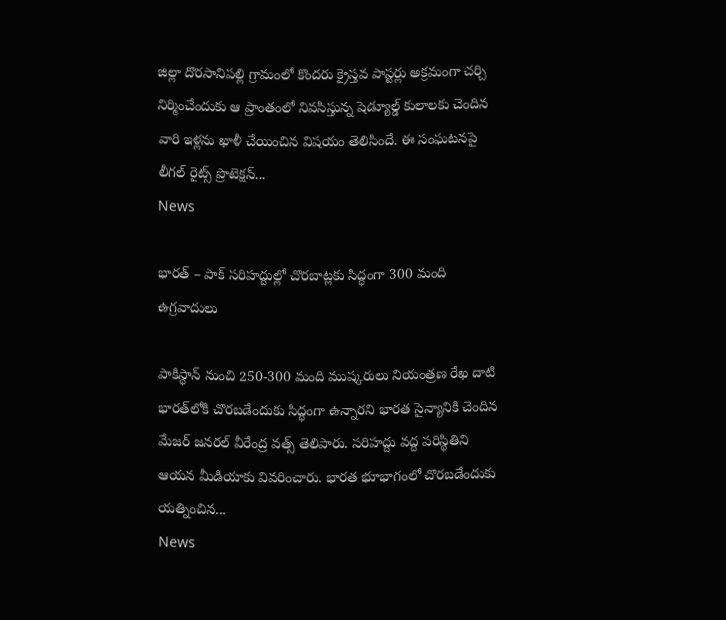జిల్లా దొరసానిపల్లి గ్రామంలో కొందరు క్రైస్తవ పాస్టర్లు అక్రమంగా చర్చి నిర్మించేందుకు ఆ ప్రాంతంలో నివసిస్తున్న షెడ్యూల్డ్ కులాలకు చెందిన వారి ఇళ్లను ఖాళీ చేయించిన విషయం తెలిసిందే. ఈ సంఘటనపై లీగల్ రైట్స్ ప్రొటెక్షన్...
News

భారత్ – పాక్ సరిహద్దుల్లో చొరబాట్లకు సిద్ధంగా 300 మంది ఉగ్రవాదులు

పాకిస్థాన్‌ నుంచి 250-300 మంది ముష్కరులు నియంత్రణ రేఖ దాటి భారత్‌లోకి చొరబడేందుకు సిద్ధంగా ఉన్నారని భారత సైన్యానికి చెందిన మేజర్‌ జనరల్‌ వీరేంద్ర వత్స్‌ తెలిపారు. సరిహద్దు వద్ద పరిస్థితిని ఆయన మీడియాకు వివరించారు. భారత భూభాగంలో చొరబడేందుకు యత్నించిన...
News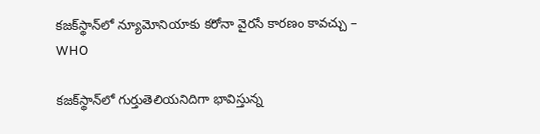కజక్‌స్థాన్‌లో న్యూమోనియాకు కరోనా వైరసే కారణం కావచ్చు – WHO

కజక్‌స్థాన్‌లో గుర్తుతెలియనిదిగా భావిస్తున్న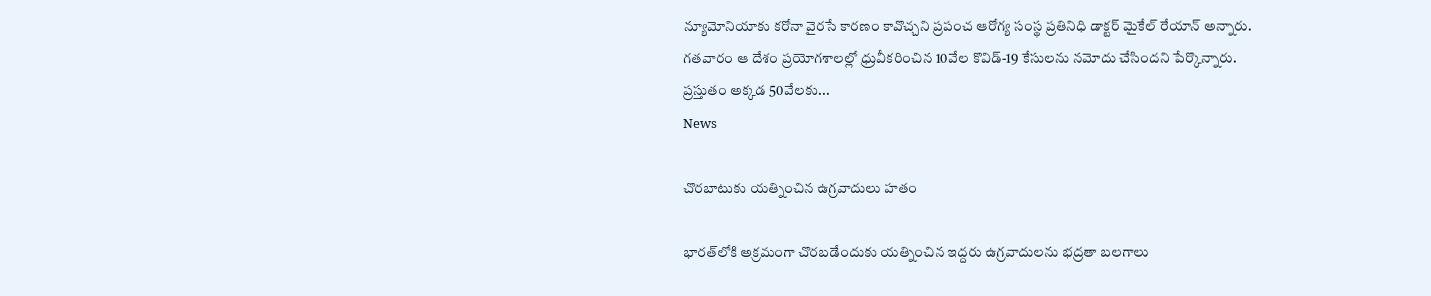న్యూమోనియాకు కరోనా వైరసే కారణం కావొచ్చని ప్రపంచ ఆరోగ్య సంస్థ ప్రతినిధి డాక్టర్‌ మైకేల్‌ రేయాన్‌ అన్నారు. గతవారం ఆ దేశం ప్రయోగశాలల్లో ధ్రువీకరించిన 10వేల కొవిడ్‌-19 కేసులను నమోదు చేసిందని పేర్కొన్నారు. ప్రస్తుతం అక్కడ 50వేలకు...
News

చొరబాటుకు యత్నించిన ఉగ్రవాదులు హతం

భారత్‌లోకి అక్రమంగా చొరబడేందుకు యత్నించిన ఇద్దరు ఉగ్రవాదులను భద్రతా బలగాలు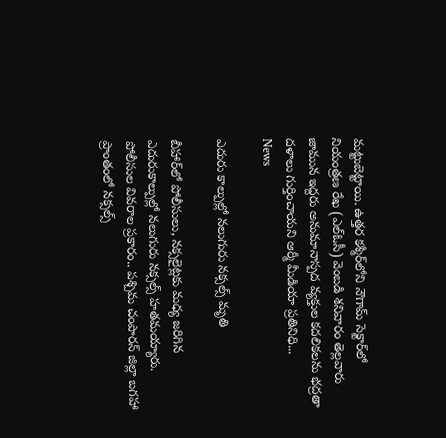మట్టుబెట్టాయి. ఉత్తర కశ్మీర్‌లోని నౌగామ్‌ సెక్టార్‌లో నియంత్రణ రేఖ (ఎల్‌ఓసీ) వెంబడి శనివారం తెల్లవారు జామున ఇద్దరు అనుమానాస్పద వ్యక్తుల కదలికలను భద్రతా దళాలు గుర్తించాయని ఆర్మీ మీడియా ప్రతినిధి...
News

ఎదురు కాల్పుల్లో నలుగురు నక్సల్స్ మృతి

బీహార్‌లో పోలీసులు, నక్సలైట్లకు మధ్య జరిగిన ఎదురుకాల్పుల్లో నలుగురు నక్సల్స్ హతమయ్యారు. పోలీసుల వివరాల ప్రకారం.. పశ్చిమ చంపారన్‌ జిల్లా బగహా ప్రాంతంలో నక్సల్స్‌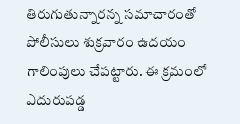తిరుగుతున్నారన్న సమాచారంతో పోలీసులు శుక్రవారం ఉదయం గాలింపులు చేపట్టారు. ఈ క్రమంలో ఎదురుపడ్డ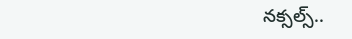నక్సల్స్‌..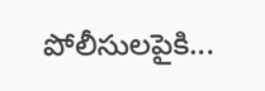పోలీసులపైకి...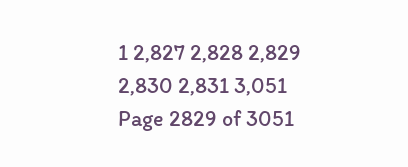1 2,827 2,828 2,829 2,830 2,831 3,051
Page 2829 of 3051